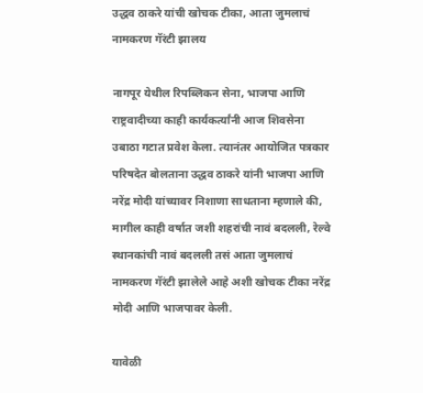उद्धव ठाकरे यांची खोचक टीका, आता जुमलाचं नामकरण गॅरंटी झालय

नागपूर येथील रिपब्लिकन सेना, भाजपा आणि राष्ट्रवादीच्या काही कार्यकर्त्यांनी आज शिवसेना उबाठा गटात प्रवेश केला. त्यानंतर आयोजित पत्रकार परिषदेत बोलताना उद्धव ठाकरे यांनी भाजपा आणि नरेंद्र मोदी यांच्यावर निशाणा साधताना म्हणाले की, मागील काही वर्षात जशी शहरांची नावं बदलली, रेल्वे स्थानकांची नावं बदलली तसं आता जुमलाचं नामकरण गॅरंटी झालेले आहे अशी खोचक टीका नरेंद्र मोदी आणि भाजपावर केली.

यावेळी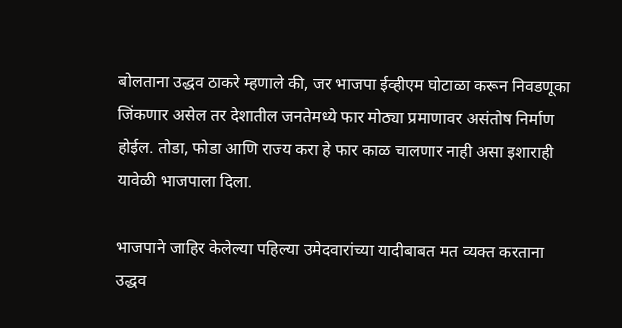बोलताना उद्धव ठाकरे म्हणाले की, जर भाजपा ईव्हीएम घोटाळा करून निवडणूका जिंकणार असेल तर देशातील जनतेमध्ये फार मोठ्या प्रमाणावर असंतोष निर्माण होईल. तोडा, फोडा आणि राज्य करा हे फार काळ चालणार नाही असा इशाराही यावेळी भाजपाला दिला.

भाजपाने जाहिर केलेल्या पहिल्या उमेदवारांच्या यादीबाबत मत व्यक्त करताना उद्धव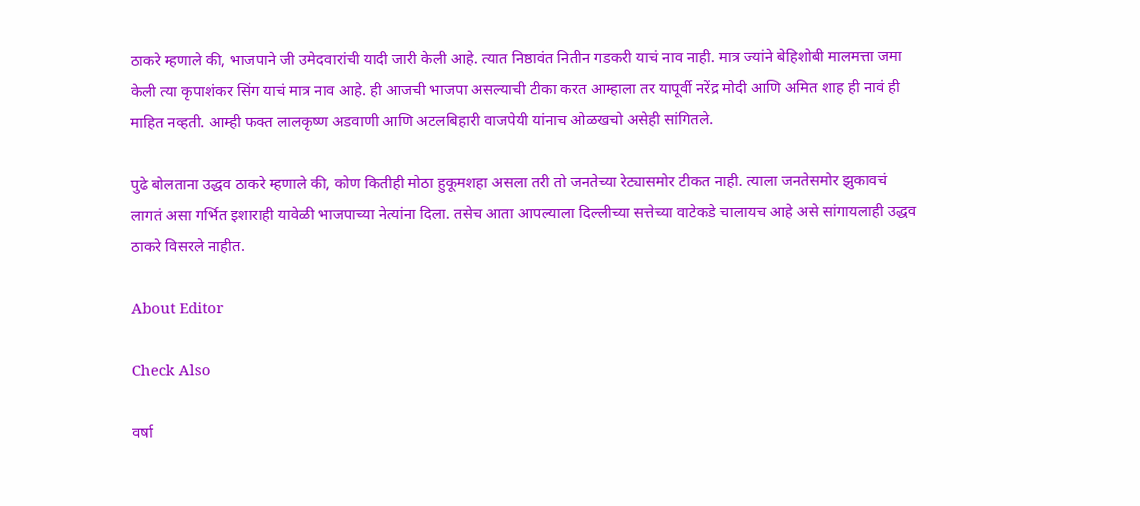ठाकरे म्हणाले की, भाजपाने जी उमेदवारांची यादी जारी केली आहे. त्यात निष्ठावंत नितीन गडकरी याचं नाव नाही. मात्र ज्यांने बेहिशोबी मालमत्ता जमा केली त्या कृपाशंकर सिंग याचं मात्र नाव आहे. ही आजची भाजपा असल्याची टीका करत आम्हाला तर यापूर्वी नरेंद्र मोदी आणि अमित शाह ही नावं ही माहित नव्हती. आम्ही फक्त लालकृष्ण अडवाणी आणि अटलबिहारी वाजपेयी यांनाच ओळखचो असेही सांगितले.

पुढे बोलताना उद्धव ठाकरे म्हणाले की, कोण कितीही मोठा हुकूमशहा असला तरी तो जनतेच्या रेट्यासमोर टीकत नाही. त्याला जनतेसमोर झुकावचं लागतं असा गर्भित इशाराही यावेळी भाजपाच्या नेत्यांना दिला. तसेच आता आपल्याला दिल्लीच्या सत्तेच्या वाटेकडे चालायच आहे असे सांगायलाही उद्धव ठाकरे विसरले नाहीत.

About Editor

Check Also

वर्षा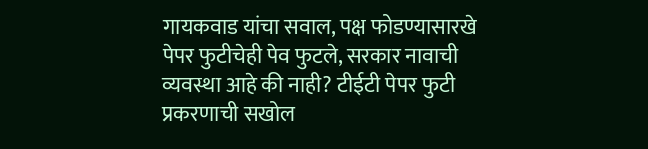गायकवाड यांचा सवाल, पक्ष फोडण्यासारखे पेपर फुटीचेही पेव फुटले, सरकार नावाची व्यवस्था आहे की नाही? टीईटी पेपर फुटी प्रकरणाची सखोल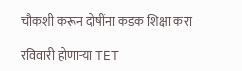चौकशी करून दोषींना कडक शिक्षा करा

रविवारी होणाऱ्या TET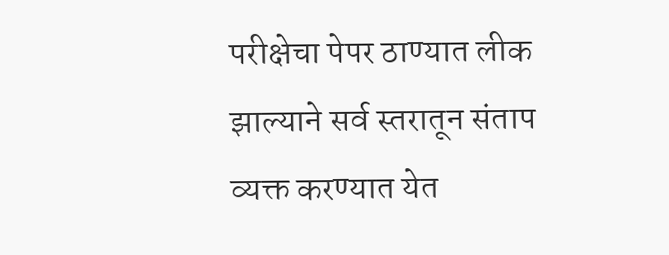परीक्षेचा पेपर ठाण्यात लीक झाल्याने सर्व स्तरातून संताप व्यक्त करण्यात येत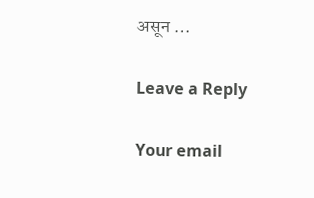असून …

Leave a Reply

Your email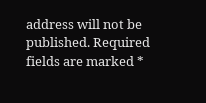address will not be published. Required fields are marked *